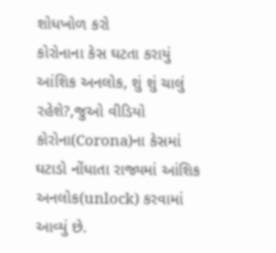શોધખોળ કરો
કોરોનાના કેસ ઘટતા કરાયું આંશિક અનલોક, શું શું ચાલું રહેશે?,જુઓ વીડિયો
કોરોના(Corona)ના કેસમાં ઘટાડો નોંધાતા રાજ્યમાં આંશિક અનલોક(unlock) કરવામાં આવ્યું છે.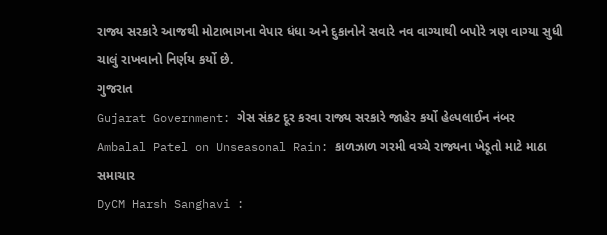રાજ્ય સરકારે આજથી મોટાભાગના વેપાર ધંધા અને દુકાનોને સવારે નવ વાગ્યાથી બપોરે ત્રણ વાગ્યા સુધી ચાલું રાખવાનો નિર્ણય કર્યો છે.
ગુજરાત
Gujarat Government: ગેસ સંકટ દૂર કરવા રાજ્ય સરકારે જાહેર કર્યો હેલ્પલાઈન નંબર
Ambalal Patel on Unseasonal Rain: કાળઝાળ ગરમી વચ્ચે રાજ્યના ખેડૂતો માટે માઠા સમાચાર
DyCM Harsh Sanghavi :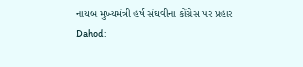નાયબ મુખ્યમંત્રી હર્ષ સંઘવીના કોંગ્રેસ પર પ્રહાર
Dahod: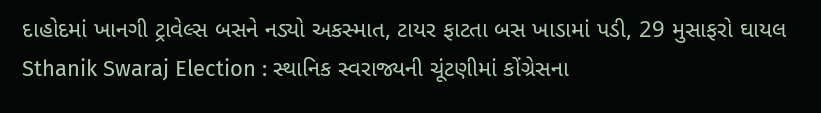દાહોદમાં ખાનગી ટ્રાવેલ્સ બસને નડ્યો અકસ્માત, ટાયર ફાટતા બસ ખાડામાં પડી, 29 મુસાફરો ઘાયલ
Sthanik Swaraj Election : સ્થાનિક સ્વરાજ્યની ચૂંટણીમાં કોંગ્રેસના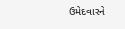ઉમેદવારને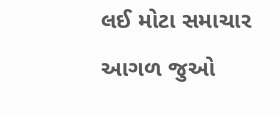લઈ મોટા સમાચાર
આગળ જુઓ